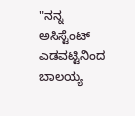"ನನ್ನ ಅಸಿಸ್ಟೆಂಟ್ ಎಡವಟ್ಟಿನಿಂದ ಬಾಲಯ್ಯ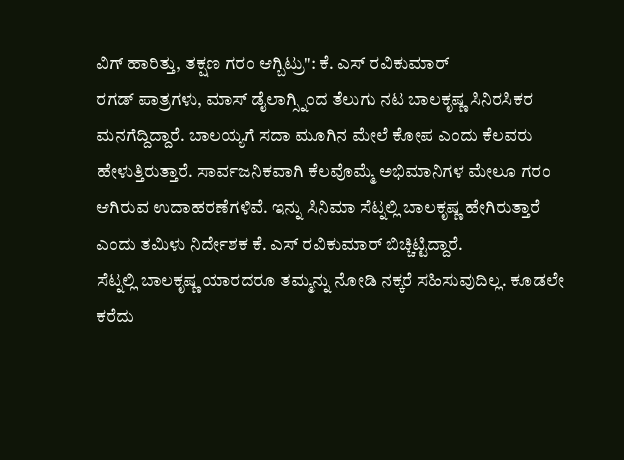ವಿಗ್ ಹಾರಿತ್ತು, ತಕ್ಷಣ ಗರಂ ಆಗ್ಬಿಟ್ರು": ಕೆ. ಎಸ್ ರವಿಕುಮಾರ್
ರಗಡ್ ಪಾತ್ರಗಳು, ಮಾಸ್ ಡೈಲಾಗ್ಸ್ನಿಂದ ತೆಲುಗು ನಟ ಬಾಲಕೃಷ್ಣ ಸಿನಿರಸಿಕರ ಮನಗೆದ್ದಿದ್ದಾರೆ. ಬಾಲಯ್ಯಗೆ ಸದಾ ಮೂಗಿನ ಮೇಲೆ ಕೋಪ ಎಂದು ಕೆಲವರು ಹೇಳುತ್ತಿರುತ್ತಾರೆ. ಸಾರ್ವಜನಿಕವಾಗಿ ಕೆಲವೊಮ್ಮೆ ಅಭಿಮಾನಿಗಳ ಮೇಲೂ ಗರಂ ಆಗಿರುವ ಉದಾಹರಣೆಗಳಿವೆ. ಇನ್ನು ಸಿನಿಮಾ ಸೆಟ್ನಲ್ಲಿ ಬಾಲಕೃಷ್ಣ ಹೇಗಿರುತ್ತಾರೆ ಎಂದು ತಮಿಳು ನಿರ್ದೇಶಕ ಕೆ. ಎಸ್ ರವಿಕುಮಾರ್ ಬಿಚ್ಚಿಟ್ಟಿದ್ದಾರೆ.
ಸೆಟ್ನಲ್ಲಿ ಬಾಲಕೃಷ್ಣ ಯಾರದರೂ ತಮ್ಮನ್ನು ನೋಡಿ ನಕ್ಕರೆ ಸಹಿಸುವುದಿಲ್ಲ. ಕೂಡಲೇ ಕರೆದು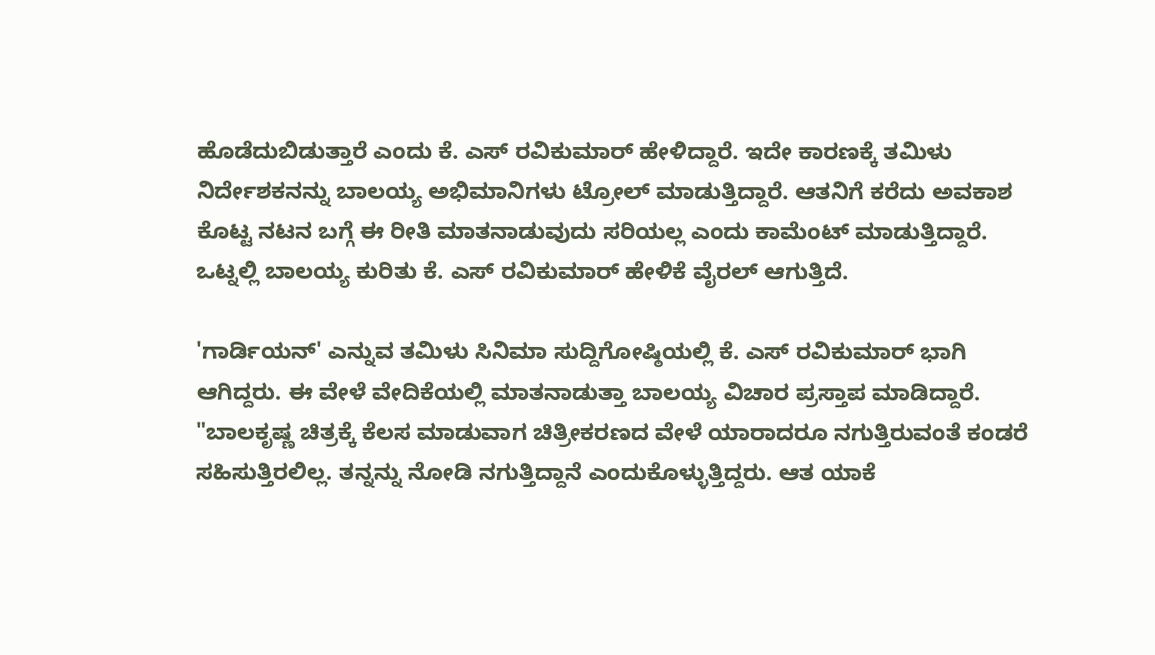ಹೊಡೆದುಬಿಡುತ್ತಾರೆ ಎಂದು ಕೆ. ಎಸ್ ರವಿಕುಮಾರ್ ಹೇಳಿದ್ದಾರೆ. ಇದೇ ಕಾರಣಕ್ಕೆ ತಮಿಳು ನಿರ್ದೇಶಕನನ್ನು ಬಾಲಯ್ಯ ಅಭಿಮಾನಿಗಳು ಟ್ರೋಲ್ ಮಾಡುತ್ತಿದ್ದಾರೆ. ಆತನಿಗೆ ಕರೆದು ಅವಕಾಶ ಕೊಟ್ಟ ನಟನ ಬಗ್ಗೆ ಈ ರೀತಿ ಮಾತನಾಡುವುದು ಸರಿಯಲ್ಲ ಎಂದು ಕಾಮೆಂಟ್ ಮಾಡುತ್ತಿದ್ದಾರೆ. ಒಟ್ನಲ್ಲಿ ಬಾಲಯ್ಯ ಕುರಿತು ಕೆ. ಎಸ್ ರವಿಕುಮಾರ್ ಹೇಳಿಕೆ ವೈರಲ್ ಆಗುತ್ತಿದೆ.

'ಗಾರ್ಡಿಯನ್' ಎನ್ನುವ ತಮಿಳು ಸಿನಿಮಾ ಸುದ್ದಿಗೋಷ್ಠಿಯಲ್ಲಿ ಕೆ. ಎಸ್ ರವಿಕುಮಾರ್ ಭಾಗಿ ಆಗಿದ್ದರು. ಈ ವೇಳೆ ವೇದಿಕೆಯಲ್ಲಿ ಮಾತನಾಡುತ್ತಾ ಬಾಲಯ್ಯ ವಿಚಾರ ಪ್ರಸ್ತಾಪ ಮಾಡಿದ್ದಾರೆ. "ಬಾಲಕೃಷ್ಣ ಚಿತ್ರಕ್ಕೆ ಕೆಲಸ ಮಾಡುವಾಗ ಚಿತ್ರೀಕರಣದ ವೇಳೆ ಯಾರಾದರೂ ನಗುತ್ತಿರುವಂತೆ ಕಂಡರೆ ಸಹಿಸುತ್ತಿರಲಿಲ್ಲ. ತನ್ನನ್ನು ನೋಡಿ ನಗುತ್ತಿದ್ದಾನೆ ಎಂದುಕೊಳ್ಳುತ್ತಿದ್ದರು. ಆತ ಯಾಕೆ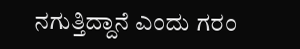ನಗುತ್ತಿದ್ದಾನೆ ಎಂದು ಗರಂ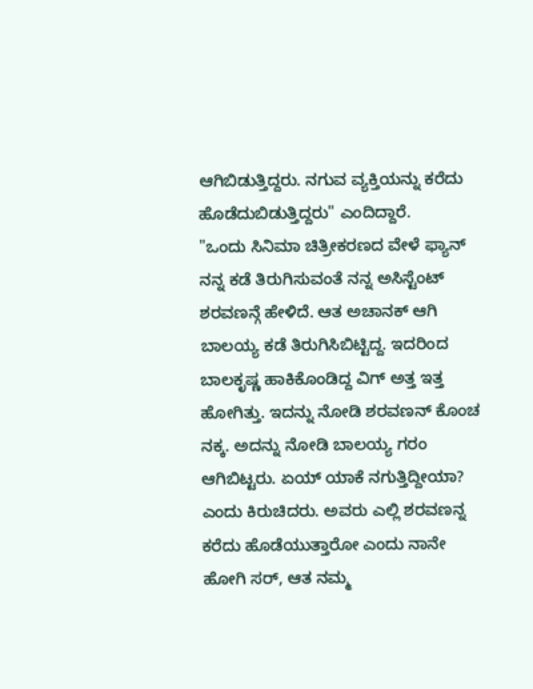ಆಗಿಬಿಡುತ್ತಿದ್ದರು. ನಗುವ ವ್ಯಕ್ತಿಯನ್ನು ಕರೆದು ಹೊಡೆದುಬಿಡುತ್ತಿದ್ದರು" ಎಂದಿದ್ದಾರೆ.
"ಒಂದು ಸಿನಿಮಾ ಚಿತ್ರೀಕರಣದ ವೇಳೆ ಫ್ಯಾನ್ ನನ್ನ ಕಡೆ ತಿರುಗಿಸುವಂತೆ ನನ್ನ ಅಸಿಸ್ಟೆಂಟ್ ಶರವಣನ್ಗೆ ಹೇಳಿದೆ. ಆತ ಅಚಾನಕ್ ಆಗಿ ಬಾಲಯ್ಯ ಕಡೆ ತಿರುಗಿಸಿಬಿಟ್ಟಿದ್ದ. ಇದರಿಂದ ಬಾಲಕೃಷ್ಣ ಹಾಕಿಕೊಂಡಿದ್ದ ವಿಗ್ ಅತ್ತ ಇತ್ತ ಹೋಗಿತ್ತು. ಇದನ್ನು ನೋಡಿ ಶರವಣನ್ ಕೊಂಚ ನಕ್ಕ. ಅದನ್ನು ನೋಡಿ ಬಾಲಯ್ಯ ಗರಂ ಆಗಿಬಿಟ್ಟರು. ಏಯ್ ಯಾಕೆ ನಗುತ್ತಿದ್ದೀಯಾ? ಎಂದು ಕಿರುಚಿದರು. ಅವರು ಎಲ್ಲಿ ಶರವಣನ್ನ ಕರೆದು ಹೊಡೆಯುತ್ತಾರೋ ಎಂದು ನಾನೇ ಹೋಗಿ ಸರ್, ಆತ ನಮ್ಮ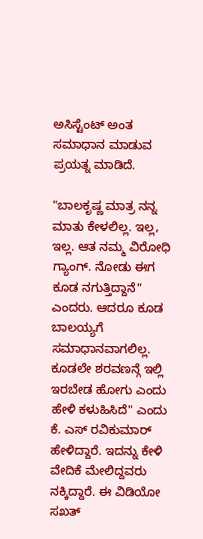ಅಸಿಸ್ಟೆಂಟ್ ಅಂತ ಸಮಾಧಾನ ಮಾಡುವ ಪ್ರಯತ್ನ ಮಾಡಿದೆ.

"ಬಾಲಕೃಷ್ಣ ಮಾತ್ರ ನನ್ನ ಮಾತು ಕೇಳಲಿಲ್ಲ. ಇಲ್ಲ, ಇಲ್ಲ. ಆತ ನಮ್ಮ ವಿರೋಧಿ ಗ್ಯಾಂಗ್. ನೋಡು ಈಗ ಕೂಡ ನಗುತ್ತಿದ್ದಾನೆ" ಎಂದರು. ಆದರೂ ಕೂಡ ಬಾಲಯ್ಯಗೆ ಸಮಾಧಾನವಾಗಲಿಲ್ಲ. ಕೂಡಲೇ ಶರವಣನ್ಗೆ ಇಲ್ಲಿ ಇರಬೇಡ ಹೋಗು ಎಂದು ಹೇಳಿ ಕಳುಹಿಸಿದೆ" ಎಂದು ಕೆ. ಎಸ್ ರವಿಕುಮಾರ್ ಹೇಳಿದ್ದಾರೆ. ಇದನ್ನು ಕೇಳಿ ವೇದಿಕೆ ಮೇಲಿದ್ದವರು ನಕ್ಕಿದ್ದಾರೆ. ಈ ವಿಡಿಯೋ ಸಖತ್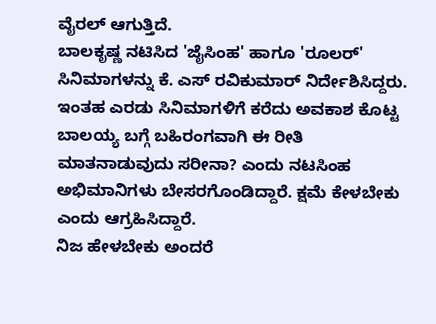ವೈರಲ್ ಆಗುತ್ತಿದೆ.
ಬಾಲಕೃಷ್ಣ ನಟಿಸಿದ 'ಜೈಸಿಂಹ' ಹಾಗೂ 'ರೂಲರ್' ಸಿನಿಮಾಗಳನ್ನು ಕೆ. ಎಸ್ ರವಿಕುಮಾರ್ ನಿರ್ದೇಶಿಸಿದ್ದರು. ಇಂತಹ ಎರಡು ಸಿನಿಮಾಗಳಿಗೆ ಕರೆದು ಅವಕಾಶ ಕೊಟ್ಟ ಬಾಲಯ್ಯ ಬಗ್ಗೆ ಬಹಿರಂಗವಾಗಿ ಈ ರೀತಿ ಮಾತನಾಡುವುದು ಸರೀನಾ? ಎಂದು ನಟಸಿಂಹ ಅಭಿಮಾನಿಗಳು ಬೇಸರಗೊಂಡಿದ್ದಾರೆ. ಕ್ಷಮೆ ಕೇಳಬೇಕು ಎಂದು ಆಗ್ರಹಿಸಿದ್ದಾರೆ.
ನಿಜ ಹೇಳಬೇಕು ಅಂದರೆ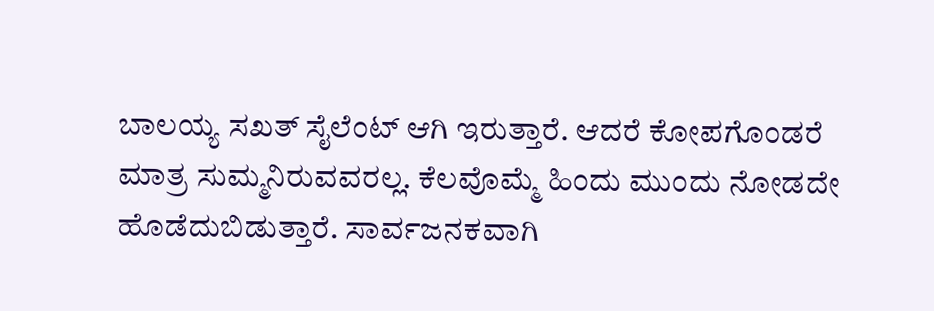ಬಾಲಯ್ಯ ಸಖತ್ ಸೈಲೆಂಟ್ ಆಗಿ ಇರುತ್ತಾರೆ. ಆದರೆ ಕೋಪಗೊಂಡರೆ ಮಾತ್ರ ಸುಮ್ಮನಿರುವವರಲ್ಲ. ಕೆಲವೊಮ್ಮೆ ಹಿಂದು ಮುಂದು ನೋಡದೇ ಹೊಡೆದುಬಿಡುತ್ತಾರೆ. ಸಾರ್ವಜನಕವಾಗಿ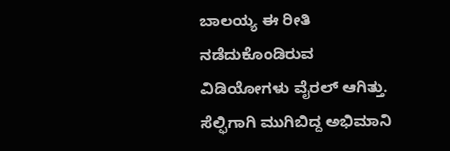ಬಾಲಯ್ಯ ಈ ರೀತಿ ನಡೆದುಕೊಂಡಿರುವ ವಿಡಿಯೋಗಳು ವೈರಲ್ ಆಗಿತ್ತು. ಸೆಲ್ಫಿಗಾಗಿ ಮುಗಿಬಿದ್ದ ಅಭಿಮಾನಿ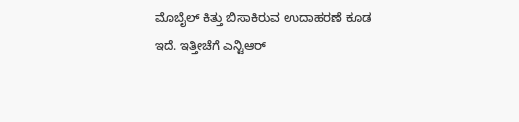ಮೊಬೈಲ್ ಕಿತ್ತು ಬಿಸಾಕಿರುವ ಉದಾಹರಣೆ ಕೂಡ ಇದೆ. ಇತ್ತೀಚೆಗೆ ಎನ್ಟಿಆರ್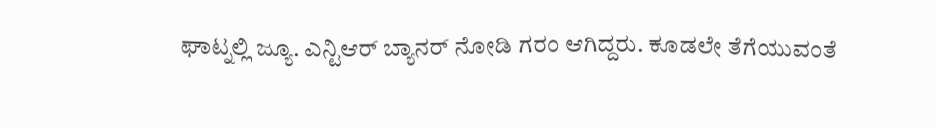ಘಾಟ್ನಲ್ಲಿ ಜ್ಯೂ. ಎನ್ಟಿಆರ್ ಬ್ಯಾನರ್ ನೋಡಿ ಗರಂ ಆಗಿದ್ದರು. ಕೂಡಲೇ ತೆಗೆಯುವಂತೆ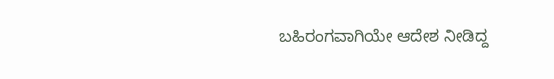ಬಹಿರಂಗವಾಗಿಯೇ ಆದೇಶ ನೀಡಿದ್ದ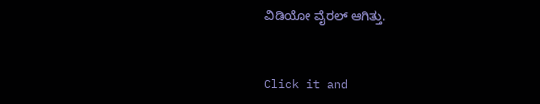ವಿಡಿಯೋ ವೈರಲ್ ಆಗಿತ್ತು.


Click it and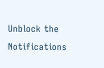Unblock the Notifications